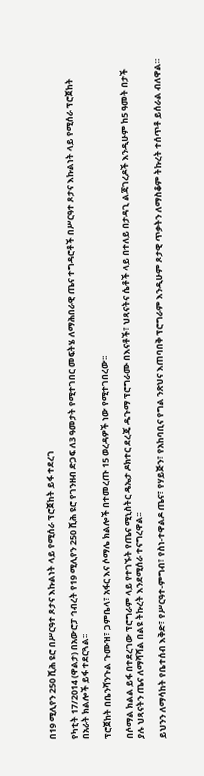በ19 ሚሊየን 250 ሺሕ ዩሮ በሥርዓተ ጾታና እኩልነት ላይ የሚሰራ ፕሮጀከት ይፋ ተደረገ

የካቲት 17/2014 (ዋልታ) በአውሮፓ ኅብረት የ19 ሚሊየን 250 ሺሕ ዩሮ የገንዘብ ድጋፍ ለ3 ዓመታት የሚተገበር መፍትሄ ለማሕበራዊ ጤና ተግዳሮቶች በሥርዓተ ጾታና እኩልነት ላይ የሚሰራ ፕሮጀከት በአራት ክልሎች ይፋ ተደርጓል፡፡

ፕሮጀከት በቤንሻንጉል ጉሙዝ፣ ጋምቤላ፣ አፋር እና ሶማሌ ክልሎች በተመረጡ 15 ወረዳዎች ነው የሚተገበረው፡፡

በሶማል ክልል ይፋ በተደረገው ፕሮግራም ላይ የተገኙት የጤና ሚኒስትር ዴኤታ ዶክተር ደረጄ ዱጉማ ፕሮግራሙ በእናቶች፣ ህጻናትና ሴቶች ላይ በተለይ በታዳጊ ልጃገረዶች እንዲሁም ከ5 ዓመት በታች ያሉ ህጻናትን ጤና ለማሻሻል በልዩ ትኩረት እንደሚሰራ ተናግረዋል፡፡

ይህንን ለማሳከት የቤተሰብ እቅድ፣ የሥርዓተ-ምግብ፣ የስነ-ተዋልዶ ጤና፣ የሃይጅን፣ የአከባቢና የግል ንጽህና እጠባበቅ ፕሮግራም እንዲሁም ጾታዊ ጥቃትን ለማስቆም ትኩረት ተሰጥቶ ይሰራል ብለዋል።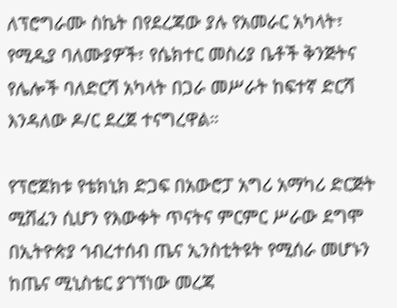ለፕሮግራሙ ስኬት በየደረጃው ያሉ የአመራር አካላት፣ የሚዲያ ባለሙያዎች፣ የሴክተር መስሪያ ቤቶች ቅንጅትና የሌሎች ባለድርሻ አካላት በጋራ መሥራት ከፍተኛ ድርሻ እንዳለው ዶ/ር ደረጀ ተናግረዋል።

የፕሮጀክቱ የቴክኒክ ድጋፍ በአውሮፓ አግሪ አማካሪ ድርጅት ሚሸፈን ሲሆን የእውቀት ጥናትና ምርምር ሥራው ደግሞ በኢትዮጵያ ኅብረተሰብ ጤና ኢንስቲትዩት የሚሰራ መሆኑን ከጤና ሚኒስቴር ያገኘነው መረጃ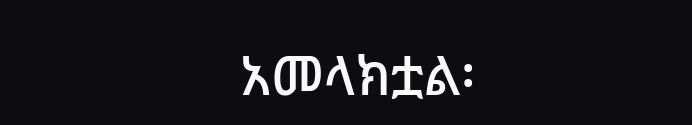አመላክቷል፡